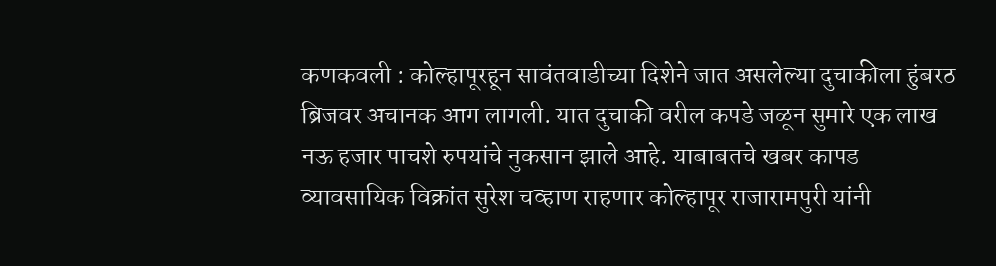कणकवली : कोल्हापूरहून सावंतवाडीच्या दिशेने जात असलेल्या दुचाकीला हुंबरठ ब्रिजवर अचानक आग लागली. यात दुचाकी वरील कपडे जळून सुमारे एक लाख नऊ हजार पाचशे रुपयांचे नुकसान झाले आहे. याबाबतचे खबर कापड व्यावसायिक विक्रांत सुरेश चव्हाण राहणार कोल्हापूर राजारामपुरी यांनी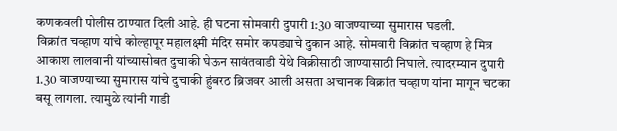कणकवली पोलीस ठाण्यात दिली आहे. ही घटना सोमवारी दुपारी 1:30 वाजण्याच्या सुमारास घडली.
विक्रांत चव्हाण यांचे कोल्हापूर महालक्ष्मी मंदिर समोर कपड्याचे दुकान आहे. सोमवारी विक्रांत चव्हाण हे मित्र आकाश लालवानी यांच्यासोबत दुचाकी घेऊन सावंतवाडी येथे विक्रीसाठी जाण्यासाठी निघाले. त्यादरम्यान दुपारी 1.30 वाजण्याच्या सुमारास यांचे दुचाकी हुंबरठ ब्रिजवर आली असता अचानक विक्रांत चव्हाण यांना मागून चटका बसू लागला. त्यामुळे त्यांनी गाडी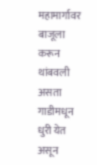महामार्गावर बाजूला करून थांबवली असता गाडीमधून धुरी येत असून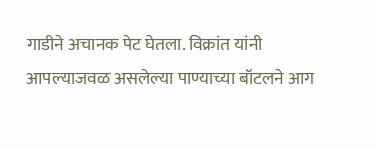गाडीने अचानक पेट घेतला. विक्रांत यांनी आपल्याजवळ असलेल्या पाण्याच्या बॉटलने आग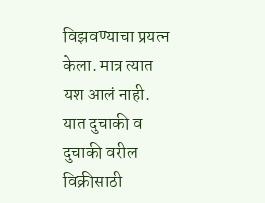विझवण्याचा प्रयत्न केला. मात्र त्यात यश आलं नाही.
यात दुचाकी व दुचाकी वरील विक्रीसाठी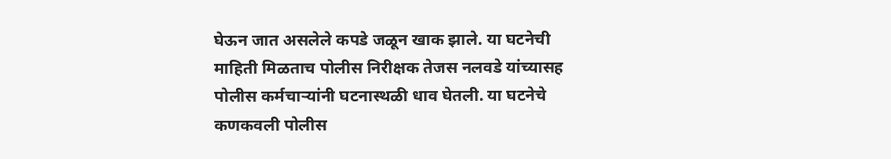घेऊन जात असलेले कपडे जळून खाक झाले. या घटनेची माहिती मिळताच पोलीस निरीक्षक तेजस नलवडे यांच्यासह पोलीस कर्मचाऱ्यांनी घटनास्थळी धाव घेतली. या घटनेचे कणकवली पोलीस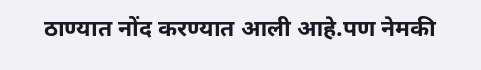ठाण्यात नोंद करण्यात आली आहे.पण नेमकी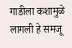गाडीला कशामुळे लागली हे समजू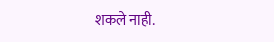शकले नाही.